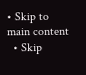• Skip to main content
  • Skip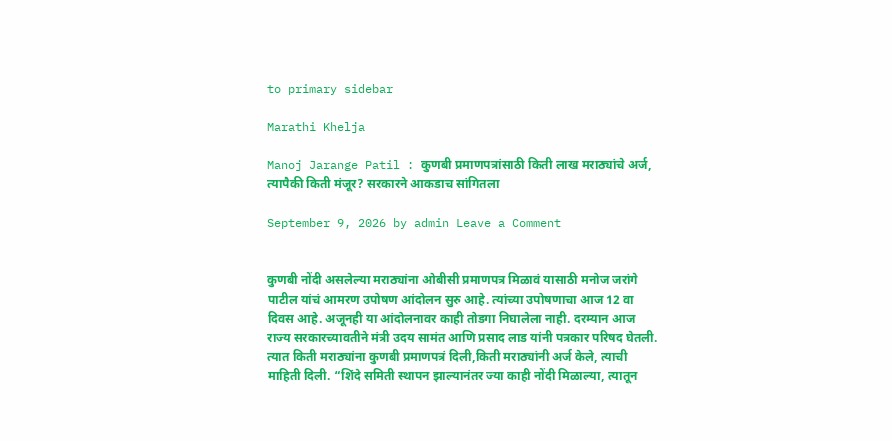to primary sidebar

Marathi Khelja

Manoj Jarange Patil : कुणबी प्रमाणपत्रांसाठी किती लाख मराठ्यांचे अर्ज, त्यापैकी किती मंजूर? सरकारने आकडाच सांगितला

September 9, 2026 by admin Leave a Comment


कुणबी नोंदी असलेल्या मराठ्यांना ओबीसी प्रमाणपत्र मिळावं यासाठी मनोज जरांगे पाटील यांचं आमरण उपोषण आंदोलन सुरु आहे. त्यांच्या उपोषणाचा आज 12 वा दिवस आहे. अजूनही या आंदोलनावर काही तोडगा निघालेला नाही. दरम्यान आज राज्य सरकारच्यावतीने मंत्री उदय सामंत आणि प्रसाद लाड यांनी पत्रकार परिषद घेतली. त्यात किती मराठ्यांना कुणबी प्रमाणपत्रं दिली,किती मराठ्यांनी अर्ज केले, त्याची माहिती दिली. “शिंदे समिती स्थापन झाल्यानंतर ज्या काही नोंदी मिळाल्या, त्यातून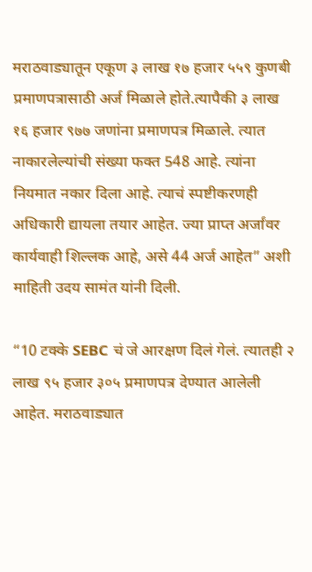मराठवाड्यातून एकूण ३ लाख १७ हजार ५५९ कुणबी प्रमाणपत्रासाठी अर्ज मिळाले होते.त्यापैकी ३ लाख १६ हजार ९७७ जणांना प्रमाणपत्र मिळाले. त्यात नाकारलेल्यांची संख्या फक्त 548 आहे. त्यांना नियमात नकार दिला आहे. त्याचं स्पष्टीकरणही अधिकारी द्यायला तयार आहेत. ज्या प्राप्त अर्जांवर कार्यवाही शिल्लक आहे, असे 44 अर्ज आहेत” अशी माहिती उदय सामंत यांनी दिली.

“10 टक्के SEBC चं जे आरक्षण दिलं गेलं. त्यातही २ लाख ९५ हजार ३०५ प्रमाणपत्र देण्यात आलेली आहेत. मराठवाड्यात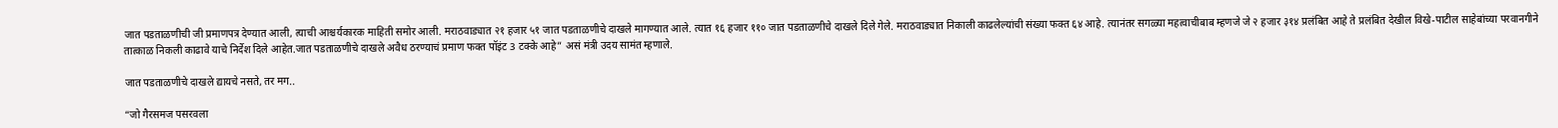जात पडताळणीची जी प्रमाणपत्र देण्यात आली, त्याची आश्चर्यकारक माहिती समोर आली. मराठवाड्यात २१ हजार ५१ जात पडताळणीचे दाखले मागण्यात आले. त्यात १६ हजार ११० जात पडताळणीचे दाखले दिले गेले. मराठवाड्यात निकाली काढलेल्यांची संख्या फक्त ६४ आहे. त्यानंतर सगळ्या महत्वाचीबाब म्हणजे जे २ हजार ३१४ प्रलंबित आहे ते प्रलंबित देखील विखे-पाटील साहेबांच्या परवानगीने तात्काळ निकली काढावे याचे निर्देश दिले आहेत.जात पडताळणीचे दाखले अवैध ठरण्याचं प्रमाण फक्त पॉइंट 3 टक्के आहे” असं मंत्री उदय सामंत म्हणाले.

जात पडताळणीचे दाखले द्यायचे नसते, तर मग..

“जो गैरसमज पसरवला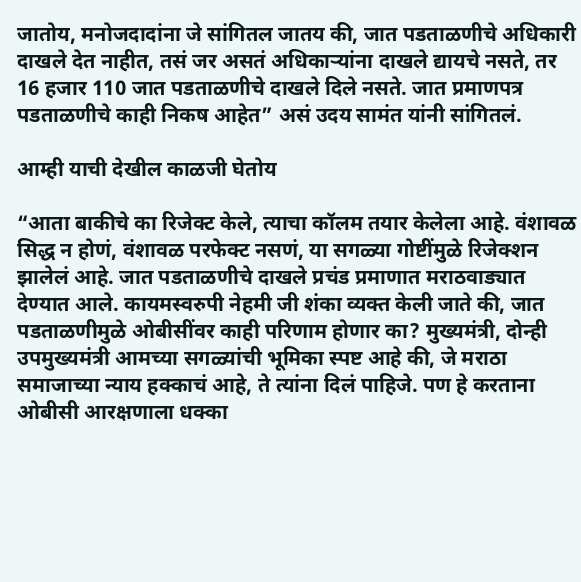जातोय, मनोजदादांना जे सांगितल जातय की, जात पडताळणीचे अधिकारी दाखले देत नाहीत, तसं जर असतं अधिकाऱ्यांना दाखले द्यायचे नसते, तर 16 हजार 110 जात पडताळणीचे दाखले दिले नसते. जात प्रमाणपत्र पडताळणीचे काही निकष आहेत” असं उदय सामंत यांनी सांगितलं.

आम्ही याची देखील काळजी घेतोय

“आता बाकीचे का रिजेक्ट केले, त्याचा कॉलम तयार केलेला आहे. वंशावळ सिद्ध न होणं, वंशावळ परफेक्ट नसणं, या सगळ्या गोष्टींमुळे रिजेक्शन झालेलं आहे. जात पडताळणीचे दाखले प्रचंड प्रमाणात मराठवाड्यात देण्यात आले. कायमस्वरुपी नेहमी जी शंका व्यक्त केली जाते की, जात पडताळणीमुळे ओबीसींवर काही परिणाम होणार का? मुख्यमंत्री, दोन्ही उपमुख्यमंत्री आमच्या सगळ्यांची भूमिका स्पष्ट आहे की, जे मराठा समाजाच्या न्याय हक्काचं आहे, ते त्यांना दिलं पाहिजे. पण हे करताना ओबीसी आरक्षणाला धक्का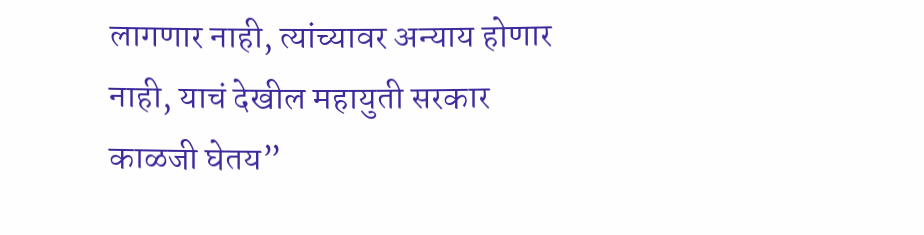लागणार नाही, त्यांच्यावर अन्याय होणार नाही, याचं देखील महायुती सरकार काळजी घेतय”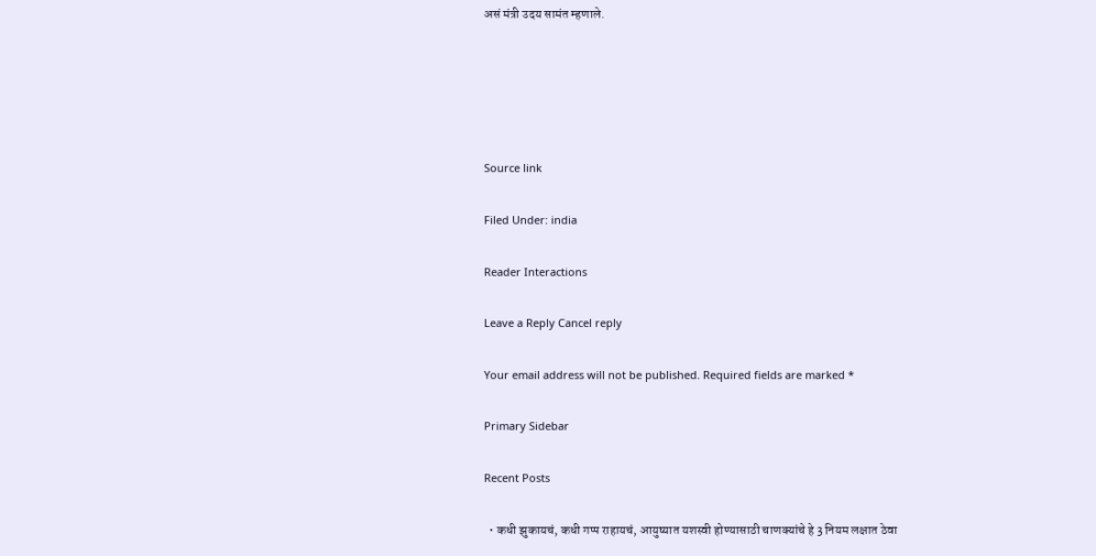असं मंत्री उदय सामंत म्हणाले.





Source link

Filed Under: india

Reader Interactions

Leave a Reply Cancel reply

Your email address will not be published. Required fields are marked *

Primary Sidebar

Recent Posts

  • कधी झुकायचं, कधी गप्प राहायचं, आयुष्यात यशस्वी होण्यासाठी चाणक्यांचे हे 3 नियम लक्षात ठेवा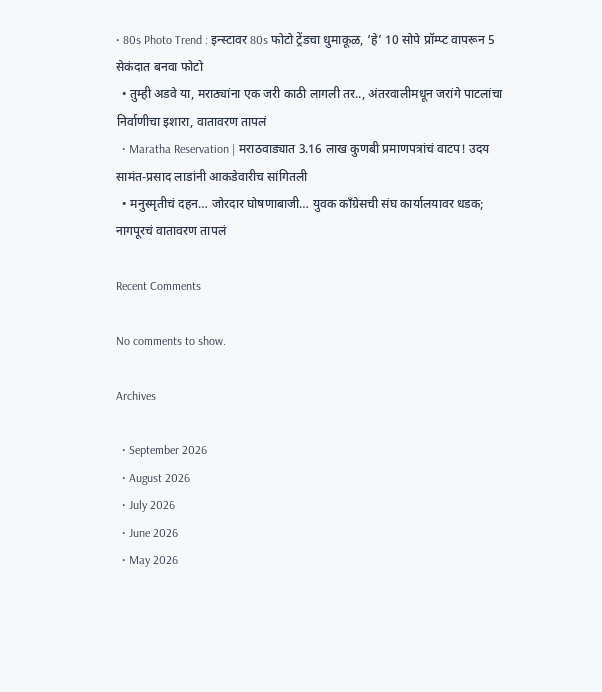• 80s Photo Trend : इन्स्टावर 80s फोटो ट्रेंडचा धुमाकूळ, ‘हे’ 10 सोपे प्रॉम्प्ट वापरून 5 सेकंदात बनवा फोटो
  • तुम्ही अडवे या, मराठ्यांना एक जरी काठी लागली तर.., अंतरवालीमधून जरांगे पाटलांचा निर्वाणीचा इशारा, वातावरण तापलं
  • Maratha Reservation | मराठवाड्यात 3.16 लाख कुणबी प्रमाणपत्रांचं वाटप! उदय सामंत-प्रसाद लाडांनी आकडेवारीच सांगितली
  • मनुस्मृतीचं दहन… जोरदार घोषणाबाजी… युवक काँग्रेसची संघ कार्यालयावर धडक; नागपूरचं वातावरण तापलं

Recent Comments

No comments to show.

Archives

  • September 2026
  • August 2026
  • July 2026
  • June 2026
  • May 2026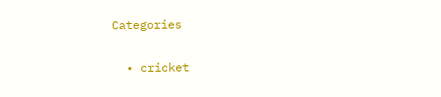Categories

  • cricket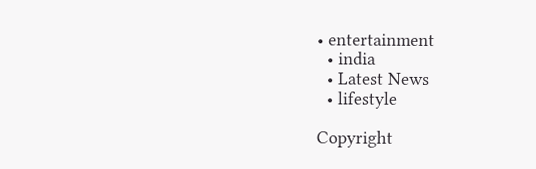• entertainment
  • india
  • Latest News
  • lifestyle

Copyright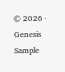© 2026 · Genesis Sample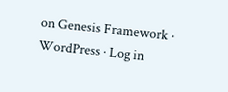on Genesis Framework · WordPress · Log in